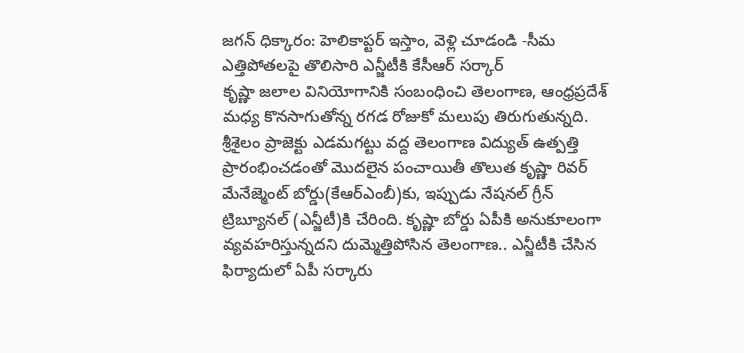జగన్ ధిక్కారం: హెలికాప్టర్ ఇస్తాం, వెళ్లి చూడండి -సీమ ఎత్తిపోతలపై తొలిసారి ఎన్జీటీకి కేసీఆర్ సర్కార్
కృష్ణా జలాల వినియోగానికి సంబంధించి తెలంగాణ, ఆంధ్రప్రదేశ్ మధ్య కొనసాగుతోన్న రగడ రోజుకో మలుపు తిరుగుతున్నది. శ్రీశైలం ప్రాజెక్టు ఎడమగట్టు వద్ద తెలంగాణ విద్యుత్ ఉత్పత్తి ప్రారంభించడంతో మొదలైన పంచాయితీ తొలుత కృష్ణా రివర్ మేనేజ్మెంట్ బోర్డు(కేఆర్ఎంబీ)కు, ఇప్పుడు నేషనల్ గ్రీన్ ట్రిబ్యూనల్ (ఎన్జీటీ)కి చేరింది. కృష్ణా బోర్డు ఏపీకి అనుకూలంగా వ్యవహరిస్తున్నదని దుమ్మెత్తిపోసిన తెలంగాణ.. ఎన్జీటీకి చేసిన ఫిర్యాదులో ఏపీ సర్కారు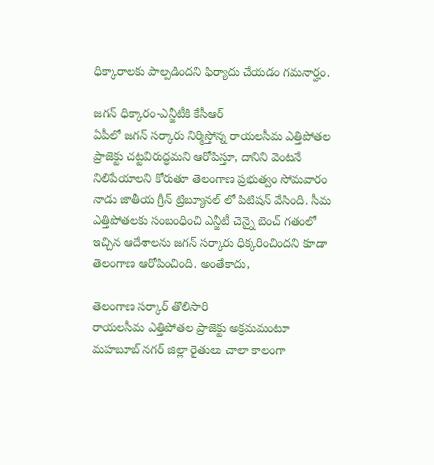ధిక్కారాలకు పాల్పడిందని ఫిర్యాదు చేయడం గమనార్హం.

జగన్ ధిక్కారం-ఎన్జీటీకి కేసీఆర్
ఏపీలో జగన్ సర్కారు నిర్మిస్తోన్న రాయలసీమ ఎత్తిపోతల ప్రాజెక్టు చట్టవిరుద్ధమని ఆరోపిస్తూ, దానిని వెంటనే నిలిపేయాలని కోరుతూ తెలంగాణ ప్రభుత్వం సోమవారం నాడు జాతీయ గ్రీన్ ట్రిబ్యూనల్ లో పిటిషన్ వేసింది. సీమ ఎత్తిపోతలకు సంబంధించి ఎన్జీటీ చెన్నై బెంచ్ గతంలో ఇచ్చిన ఆదేశాలను జగన్ సర్కారు ధిక్కరించిందని కూడా తెలంగాణ ఆరోపించింది. అంతేకాదు,

తెలంగాణ సర్కార్ తొలిసారి
రాయలసీమ ఎత్తిపోతల ప్రాజెక్టు అక్రమమంటూ మహబూబ్ నగర్ జిల్లా రైతులు చాలా కాలంగా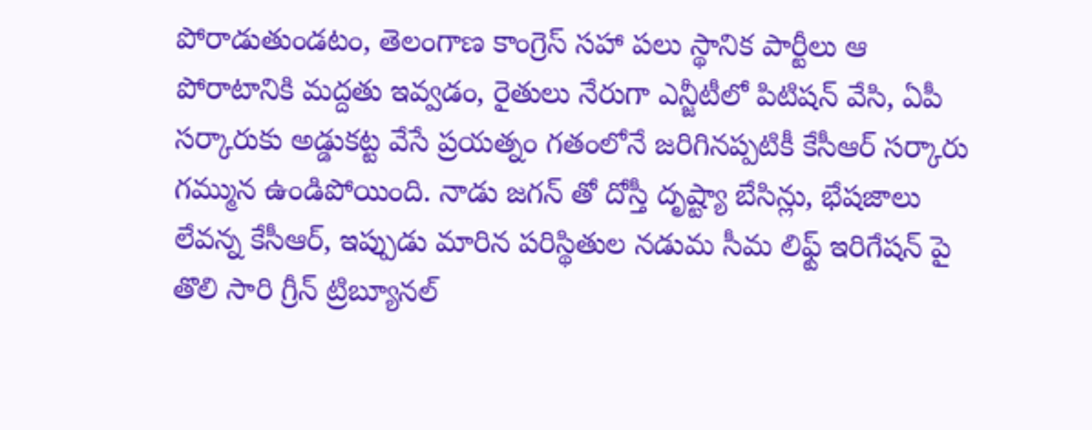పోరాడుతుండటం, తెలంగాణ కాంగ్రెస్ సహా పలు స్థానిక పార్టీలు ఆ పోరాటానికి మద్దతు ఇవ్వడం, రైతులు నేరుగా ఎన్జీటీలో పిటిషన్ వేసి, ఏపీ సర్కారుకు అడ్డుకట్ట వేసే ప్రయత్నం గతంలోనే జరిగినప్పటికీ కేసీఆర్ సర్కారు గమ్మున ఉండిపోయింది. నాడు జగన్ తో దోస్తీ దృష్ట్యా బేసిన్లు, భేషజాలు లేవన్న కేసీఆర్, ఇప్పుడు మారిన పరిస్థితుల నడుమ సీమ లిఫ్ట్ ఇరిగేషన్ పై తొలి సారి గ్రీన్ ట్రిబ్యూనల్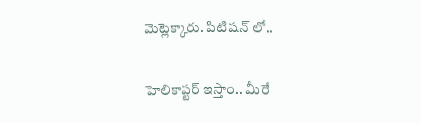మెట్లెక్కారు. పిటిషన్ లో..

హెలికాప్టర్ ఇస్తాం.. మీరే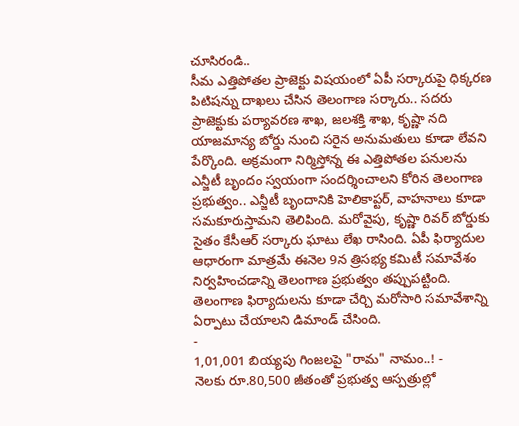చూసిరండి..
సీమ ఎత్తిపోతల ప్రాజెక్టు విషయంలో ఏపీ సర్కారుపై ధిక్కరణ పిటిషన్ను దాఖలు చేసిన తెలంగాణ సర్కారు.. సదరు ప్రాజెక్టుకు పర్యావరణ శాఖ, జలశక్తి శాఖ, కృష్ణా నది యాజమాన్య బోర్డు నుంచి సరైన అనుమతులు కూడా లేవని పేర్కొంది. అక్రమంగా నిర్మిస్తోన్న ఈ ఎత్తిపోతల పనులను ఎన్జీటీ బృందం స్వయంగా సందర్శించాలని కోరిన తెలంగాణ ప్రభుత్వం.. ఎన్జీటీ బృందానికి హెలికాప్టర్, వాహనాలు కూడా సమకూరుస్తామని తెలిపింది. మరోవైపు, కృష్ణా రివర్ బోర్డుకు సైతం కేసీఆర్ సర్కారు ఘాటు లేఖ రాసింది. ఏపీ ఫిర్యాదుల ఆధారంగా మాత్రమే ఈనెల 9న త్రిసభ్య కమిటీ సమావేశం నిర్వహించడాన్ని తెలంగాణ ప్రభుత్వం తప్పుపట్టింది. తెలంగాణ ఫిర్యాదులను కూడా చేర్చి మరోసారి సమావేశాన్ని ఏర్పాటు చేయాలని డిమాండ్ చేసింది.
-
1,01,001 బియ్యపు గింజలపై "రామ" నామం..! -
నెలకు రూ.80,500 జీతంతో ప్రభుత్వ ఆస్పత్రుల్లో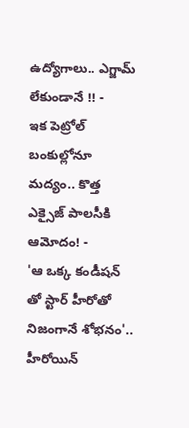ఉద్యోగాలు.. ఎగ్జామ్ లేకుండానే !! -
ఇక పెట్రోల్ బంకుల్లోనూ మద్యం.. కొత్త ఎక్సైజ్ పాలసీకి ఆమోదం! -
'ఆ ఒక్క కండీషన్ తో స్టార్ హీరోతో నిజంగానే శోభనం'.. హీరోయిన్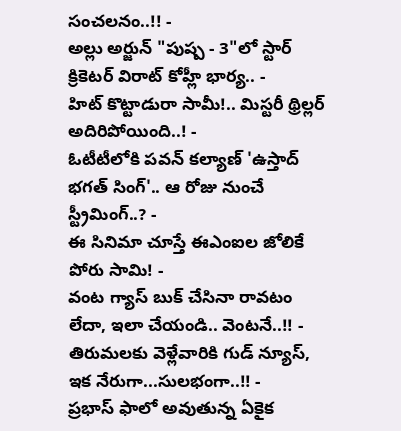సంచలనం..!! -
అల్లు అర్జున్ "పుష్ప - 3"లో స్టార్ క్రికెటర్ విరాట్ కోహ్లీ భార్య.. -
హిట్ కొట్టాడురా సామీ!.. మిస్టరీ థ్రిల్లర్ అదిరిపోయింది..! -
ఓటీటీలోకి పవన్ కల్యాణ్ 'ఉస్తాద్ భగత్ సింగ్'.. ఆ రోజు నుంచే స్ట్రీమింగ్..? -
ఈ సినిమా చూస్తే ఈఎంఐల జోలికే పోరు సామి! -
వంట గ్యాస్ బుక్ చేసినా రావటం లేదా, ఇలా చేయండి.. వెంటనే..!! -
తిరుమలకు వెళ్లేవారికి గుడ్ న్యూస్, ఇక నేరుగా...సులభంగా..!! -
ప్రభాస్ ఫాలో అవుతున్న ఏకైక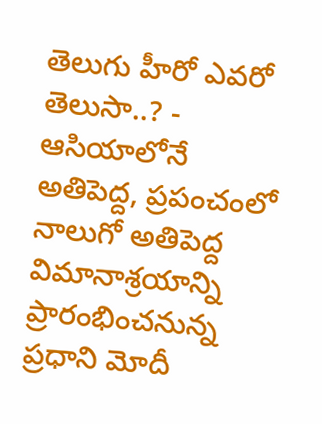తెలుగు హీరో ఎవరో తెలుసా..? -
ఆసియాలోనే అతిపెద్ద, ప్రపంచంలో నాలుగో అతిపెద్ద విమానాశ్రయాన్ని ప్రారంభించనున్న ప్రధాని మోదీ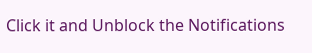Click it and Unblock the Notifications